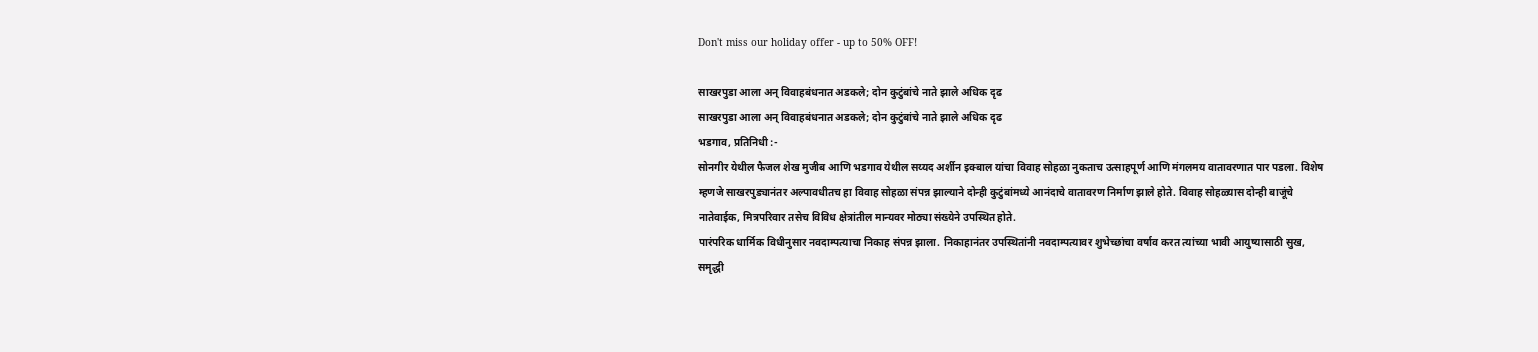Don't miss our holiday offer - up to 50% OFF!

साखरपुडा आला अन् विवाहबंधनात अडकले; दोन कुटुंबांचे नाते झाले अधिक दृढ
साखरपुडा आला अन् विवाहबंधनात अडकले; दोन कुटुंबांचे नाते झाले अधिक दृढ
भडगाव, प्रतिनिधी :-
सोनगीर येथील फैजल शेख मुजीब आणि भडगाव येथील सय्यद अर्शीन इक्बाल यांचा विवाह सोहळा नुकताच उत्साहपूर्ण आणि मंगलमय वातावरणात पार पडला. विशेष म्हणजे साखरपुड्यानंतर अल्पावधीतच हा विवाह सोहळा संपन्न झाल्याने दोन्ही कुटुंबांमध्ये आनंदाचे वातावरण निर्माण झाले होते. विवाह सोहळ्यास दोन्ही बाजूंचे नातेवाईक, मित्रपरिवार तसेच विविध क्षेत्रांतील मान्यवर मोठ्या संख्येने उपस्थित होते.
पारंपरिक धार्मिक विधीनुसार नवदाम्पत्याचा निकाह संपन्न झाला. निकाहानंतर उपस्थितांनी नवदाम्पत्यावर शुभेच्छांचा वर्षाव करत त्यांच्या भावी आयुष्यासाठी सुख, समृद्धी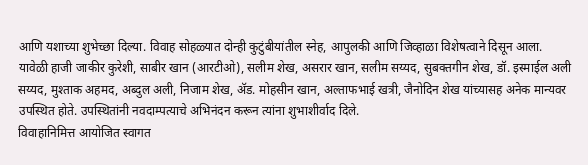आणि यशाच्या शुभेच्छा दिल्या. विवाह सोहळ्यात दोन्ही कुटुंबीयांतील स्नेह, आपुलकी आणि जिव्हाळा विशेषत्वाने दिसून आला.
यावेळी हाजी जाकीर कुरेशी, साबीर खान (आरटीओ), सलीम शेख, असरार खान, सलीम सय्यद, सुबक्तगीन शेख, डॉ. इस्माईल अली सय्यद, मुश्ताक अहमद, अब्दुल अली, निजाम शेख, ॲड. मोहसीन खान, अल्ताफभाई खत्री, जैनोदिन शेख यांच्यासह अनेक मान्यवर उपस्थित होते. उपस्थितांनी नवदाम्पत्याचे अभिनंदन करून त्यांना शुभाशीर्वाद दिले.
विवाहानिमित्त आयोजित स्वागत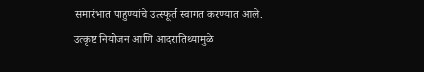समारंभात पाहुण्यांचे उत्स्फूर्त स्वागत करण्यात आले. उत्कृष्ट नियोजन आणि आदरातिथ्यामुळे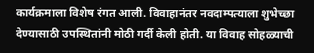कार्यक्रमाला विशेष रंगत आली. विवाहानंतर नवदाम्पत्याला शुभेच्छा देण्यासाठी उपस्थितांनी मोठी गर्दी केली होती. या विवाह सोहळ्याची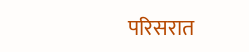परिसरात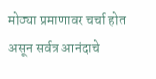मोठ्या प्रमाणावर चर्चा होत असून सर्वत्र आनंदाचे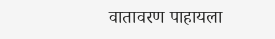वातावरण पाहायला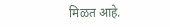मिळत आहे.